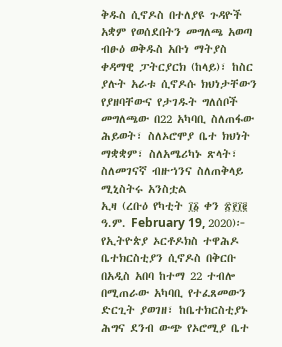ቅዱስ ሲኖዶስ በተለያዩ ጉዳዮች አቋም የወሰደበትን መግለጫ አወጣ
ብፁዕ ወቅዱስ አቡነ ማትያስ ቀዳማዊ ፓትርያርክ (ከላይ)፣ ከስር ያሉት አራቱ ሲኖዶሱ ክህነታቸውን የያዘባቸውና የታገዱት ግለሰቦች
መግለጫው በ22 አካባቢ ስለጠፋው ሕይወት፣ ስለኦሮሞያ ቤተ ክህነት ማቋቋም፣ ስለአሜሪካኑ ጽላት፣ ስለመገናኛ ብዙኀንና ስለጠቅላይ ሚኒስትሩ አንስቷል
ኢዛ (ረቡዕ የካቲት ፲፩ ቀን ፳፻፲፪ ዓ.ም. February 19, 2020)፦ የኢትዮጵያ ኦርቶዶክስ ተዋሕዶ ቤተክርስቲያን ሲኖዶስ በቅርቡ በአዲስ አበባ ከተማ 22 ተብሎ በሚጠራው አካባቢ የተፈጸመውን ድርጊት ያወገዘ፣ ከቤተክርስቲያኑ ሕግና ደንብ ውጭ የኦሮሚያ ቤተ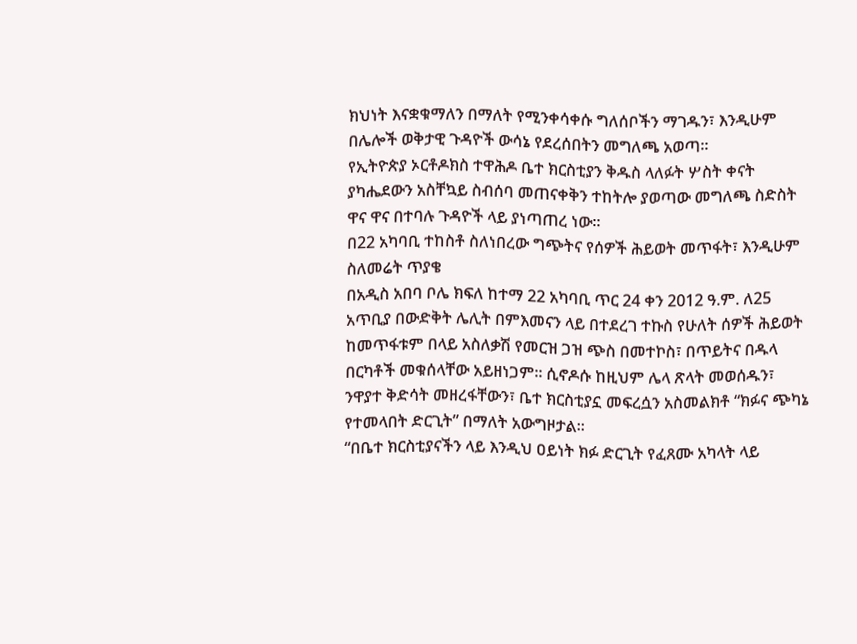ክህነት እናቋቁማለን በማለት የሚንቀሳቀሱ ግለሰቦችን ማገዱን፣ እንዲሁም በሌሎች ወቅታዊ ጉዳዮች ውሳኔ የደረሰበትን መግለጫ አወጣ።
የኢትዮጵያ ኦርቶዶክስ ተዋሕዶ ቤተ ክርስቲያን ቅዱስ ላለፉት ሦስት ቀናት ያካሔደውን አስቸኳይ ስብሰባ መጠናቀቅን ተከትሎ ያወጣው መግለጫ ስድስት ዋና ዋና በተባሉ ጉዳዮች ላይ ያነጣጠረ ነው።
በ22 አካባቢ ተከስቶ ስለነበረው ግጭትና የሰዎች ሕይወት መጥፋት፣ እንዲሁም ስለመሬት ጥያቄ
በአዲስ አበባ ቦሌ ክፍለ ከተማ 22 አካባቢ ጥር 24 ቀን 2012 ዓ.ም. ለ25 አጥቢያ በውድቅት ሌሊት በምእመናን ላይ በተደረገ ተኩስ የሁለት ሰዎች ሕይወት ከመጥፋቱም በላይ አስለቃሽ የመርዝ ጋዝ ጭስ በመተኮስ፣ በጥይትና በዱላ በርካቶች መቁሰላቸው አይዘነጋም። ሲኖዶሱ ከዚህም ሌላ ጽላት መወሰዱን፣ ንዋያተ ቅድሳት መዘረፋቸውን፣ ቤተ ክርስቲያኗ መፍረሷን አስመልክቶ “ክፉና ጭካኔ የተመላበት ድርጊት” በማለት አውግዞታል።
“በቤተ ክርስቲያናችን ላይ እንዲህ ዐይነት ክፉ ድርጊት የፈጸሙ አካላት ላይ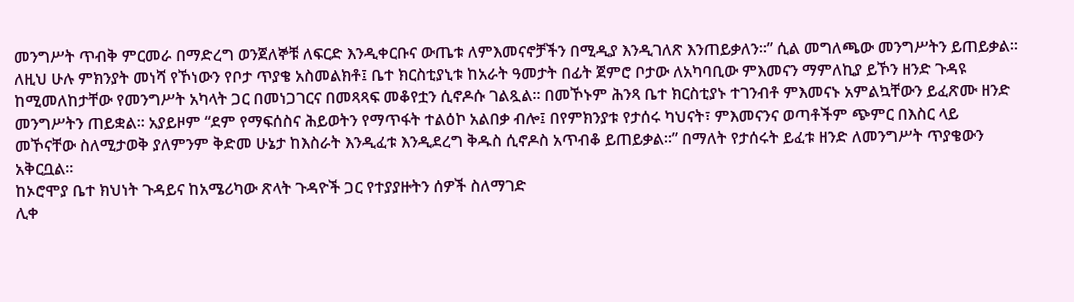መንግሥት ጥብቅ ምርመራ በማድረግ ወንጀለኞቹ ለፍርድ እንዲቀርቡና ውጤቱ ለምእመናኖቻችን በሚዲያ እንዲገለጽ እንጠይቃለን።” ሲል መግለጫው መንግሥትን ይጠይቃል።
ለዚህ ሁሉ ምክንያት መነሻ የኾነውን የቦታ ጥያቄ አስመልክቶ፤ ቤተ ክርስቲያኒቱ ከአራት ዓመታት በፊት ጀምሮ ቦታው ለአካባቢው ምእመናን ማምለኪያ ይኾን ዘንድ ጉዳዩ ከሚመለከታቸው የመንግሥት አካላት ጋር በመነጋገርና በመጻጻፍ መቆየቷን ሲኖዶሱ ገልጿል። በመኾኑም ሕንጻ ቤተ ክርስቲያኑ ተገንብቶ ምእመናኑ አምልኳቸውን ይፈጽሙ ዘንድ መንግሥትን ጠይቋል። አያይዞም “ደም የማፍሰስና ሕይወትን የማጥፋት ተልዕኮ አልበቃ ብሎ፤ በየምክንያቱ የታሰሩ ካህናት፣ ምእመናንና ወጣቶችም ጭምር በእስር ላይ መኾናቸው ስለሚታወቅ ያለምንም ቅድመ ሁኔታ ከእስራት እንዲፈቱ እንዲደረግ ቅዱስ ሲኖዶስ አጥብቆ ይጠይቃል።” በማለት የታሰሩት ይፈቱ ዘንድ ለመንግሥት ጥያቄውን አቅርቧል።
ከኦሮሞያ ቤተ ክህነት ጉዳይና ከአሜሪካው ጽላት ጉዳዮች ጋር የተያያዙትን ሰዎች ስለማገድ
ሊቀ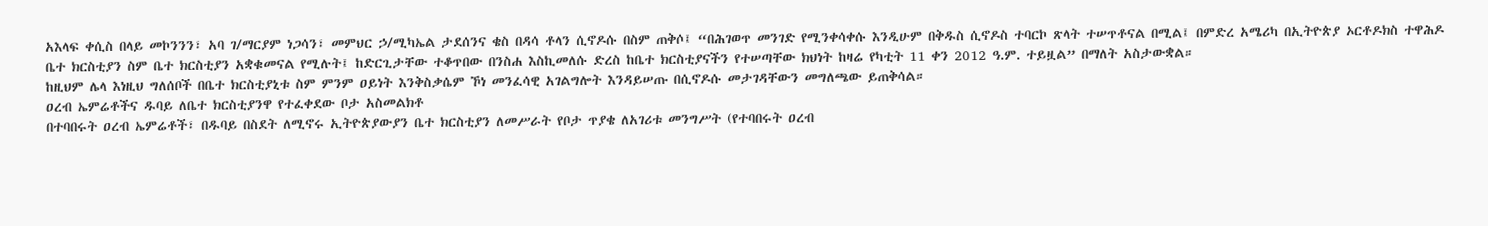አእላፍ ቀሲስ በላይ መኮንንን፣ አባ ገ/ማርያም ነጋሳን፣ መምህር ኃ/ሚካኤል ታደሰንና ቄስ በዳሳ ቶላን ሲኖዶሱ በስም ጠቅሶ፤ “በሕገወጥ መንገድ የሚንቀሳቀሱ እንዲሁም በቅዱስ ሲኖዶስ ተባርኮ ጽላት ተሠጥቶናል በሚል፤ በምድረ አሜሪካ በኢትዮጵያ ኦርቶዶክስ ተዋሕዶ ቤተ ክርስቲያን ስም ቤተ ክርስቲያን አቋቁመናል የሚሉት፤ ከድርጊታቸው ተቆጥበው በንስሐ እስኪመለሱ ድረስ ከቤተ ክርስቲያናችን የተሠጣቸው ክህነት ከዛሬ የካቲት 11 ቀን 2012 ዓ.ም. ተይዟል” በማለት አስታውቋል።
ከዚህም ሌላ እነዚህ ግለሰቦች በቤተ ክርስቲያኒቱ ስም ምንም ዐይነት እንቅስቃሴም ኾነ መንፈሳዊ አገልግሎት እንዳይሠጡ በሲኖዶሱ መታገዳቸውን መግለጫው ይጠቅሳል።
ዐረብ ኤምሬቶችና ዱባይ ለቤተ ክርስቲያንዋ የተፈቀደው ቦታ አስመልክቶ
በተባበሩት ዐረብ ኤምሬቶች፣ በዱባይ በስደት ለሚኖሩ ኢትዮጵያውያን ቤተ ክርስቲያን ለመሥራት የቦታ ጥያቄ ለአገሪቱ መንግሥት (የተባበሩት ዐረብ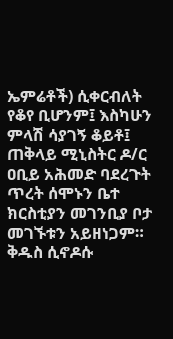ኤምሬቶች) ሲቀርብለት የቆየ ቢሆንም፤ እስካሁን ምላሽ ሳያገኝ ቆይቶ፤ ጠቅላይ ሚኒስትር ዶ/ር ዐቢይ አሕመድ ባደረጉት ጥረት ሰሞኑን ቤተ ክርስቲያን መገንቢያ ቦታ መገኙቱን አይዘነጋም።
ቅዱስ ሲኖዶሱ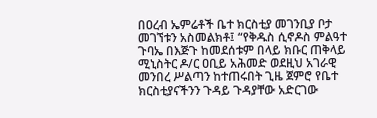በዐረብ ኤምሬቶች ቤተ ክርስቲያ መገንቢያ ቦታ መገኘቱን አስመልክቶ፤ “የቅዱስ ሲኖዶስ ምልዓተ ጉባኤ በእጅጉ ከመደሰቱም በላይ ክቡር ጠቅላይ ሚኒስትር ዶ/ር ዐቢይ አሕመድ ወደዚህ አገራዊ መንበረ ሥልጣን ከተጠሩበት ጊዜ ጀምሮ የቤተ ክርስቲያናችንን ጉዳይ ጉዳያቸው አድርገው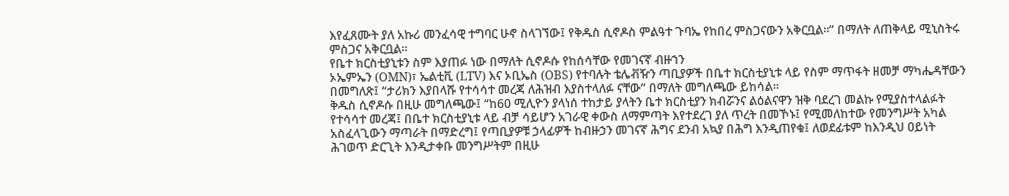እየፈጸሙት ያለ አኩሪ መንፈሳዊ ተግባር ሁኖ ስላገኘው፤ የቅዱስ ሲኖዶስ ምልዓተ ጉባኤ የከበረ ምስጋናውን አቅርቧል።” በማለት ለጠቅላይ ሚኒስትሩ ምስጋና አቅርቧል።
የቤተ ክርስቲያኒቱን ስም እያጠፉ ነው በማለት ሲኖዶሱ የከሰሳቸው የመገናኛ ብዙኀን
ኦኤምኤን (OMN)፣ ኤልቲቪ (LTV) እና ኦቢኤስ (OBS) የተባሉት ቴሌቭዥን ጣቢያዎች በቤተ ክርስቲያኒቱ ላይ የስም ማጥፋት ዘመቻ ማካሔዳቸውን በመግለጽ፤ “ታሪክን እያበላሹ የተሳሳተ መረጃ ለሕዝብ እያስተላለፉ ናቸው” በማለት መግለጫው ይከሳል።
ቅዱስ ሲኖዶሱ በዚሁ መግለጫው፤ “ከ60 ሚሊዮን ያላነሰ ተከታይ ያላትን ቤተ ክርስቲያን ክብሯንና ልዕልናዋን ዝቅ ባደረገ መልኩ የሚያስተላልፉት የተሳሳተ መረጃ፤ በቤተ ክርስቲያኒቱ ላይ ብቻ ሳይሆን አገራዊ ቀውስ ለማምጣት እየተደረገ ያለ ጥረት በመኾኑ፤ የሚመለከተው የመንግሥት አካል አስፈላጊውን ማጣራት በማድረግ፤ የጣቢያዎቹ ኃላፊዎች ከብዙኃን መገናኛ ሕግና ደንብ አኳያ በሕግ እንዲጠየቁ፤ ለወደፊቱም ከእንዲህ ዐይነት ሕገወጥ ድርጊት እንዲታቀቡ መንግሥትም በዚሁ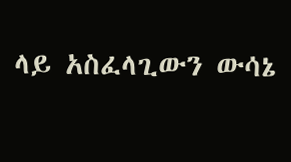ላይ አስፈላጊውን ውሳኔ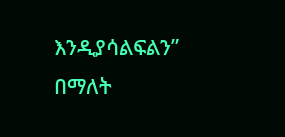እንዲያሳልፍልን” በማለት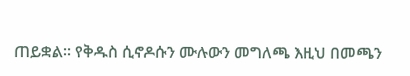ጠይቋል። የቅዱስ ሲኖዶሱን ሙሉውን መግለጫ እዚህ በመጫን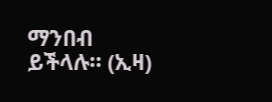ማንበብ ይችላሉ። (ኢዛ)